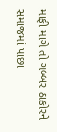માફી માગે તો ગબ્બર ઠાકોરને સમાજમાં પાછા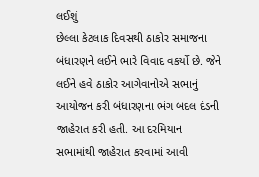લઈશું
છેલ્લા કેટલાક દિવસથી ઠાકોર સમાજના બંધારણને લઈને ભારે વિવાદ વકર્યો છે. જેને લઈને હવે ઠાકોર આગેવાનોએ સભાનું આયોજન કરી બંધારણના ભંગ બદલ દંડની જાહેરાત કરી હતી. આ દરમિયાન સભામાંથી જાહેરાત કરવામાં આવી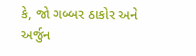કે, જો ગબ્બર ઠાકોર અને અર્જુન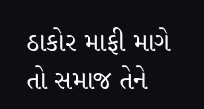ઠાકોર માફી માગે તો સમાજ તેને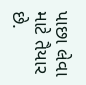પાછા લેવા માટે તૈયાર છે.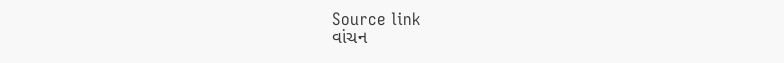Source link
વાંચન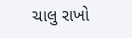ચાલુ રાખો